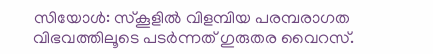സിയോൾ: സ്കൂളിൽ വിളമ്പിയ പരമ്പരാഗത വിഭവത്തിലൂടെ പടർന്നത് ഗുരുതര വൈറസ്.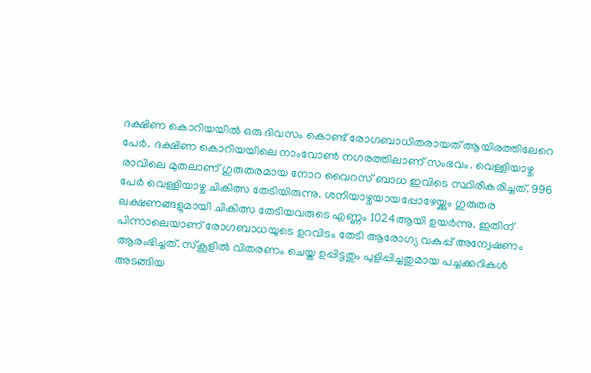ദക്ഷിണ കൊറിയയിൽ ഒരു ദിവസം കൊണ്ട് രോഗബാധിതരായത് ആയിരത്തിലേറെ പേർ. ദക്ഷിണ കൊറിയയിലെ നാംവോൺ നഗരത്തിലാണ് സംഭവം. വെള്ളിയാഴ്ച രാവിലെ മുതലാണ് ഗുരുതരമായ നോറ വൈറസ് ബാധ ഇവിടെ സ്ഥിരീകരിച്ചത്. 996 പേർ വെള്ളിയാഴ്ച ചികിത്സ തേടിയിരുന്നു. ശനിയാഴ്ചയായപ്പോഴേയ്ക്കും ഗുരുതര ലക്ഷണങ്ങളുമായി ചികിത്സ തേടിയവരുടെ എണ്ണം 1024ആയി ഉയർന്നു. ഇതിന് പിന്നാലെയാണ് രോഗബാധയുടെ ഉറവിടം തേടി ആരോഗ്യ വകുപ്പ് അന്വേഷണം ആരംഭിച്ചത്. സ്കൂളിൽ വിതരണം ചെയ്ത ഉപ്പിട്ടതും പുളിപ്പിച്ചതുമായ പച്ചക്കറികൾ അടങ്ങിയ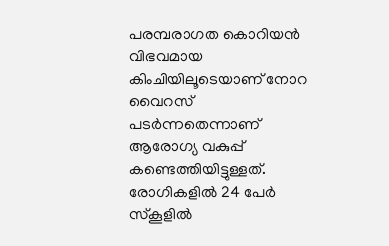പരമ്പരാഗത കൊറിയൻ വിഭവമായ കിംചിയിലൂടെയാണ് നോറ വൈറസ് പടർന്നതെന്നാണ് ആരോഗ്യ വകുപ്പ് കണ്ടെത്തിയിട്ടുള്ളത്.
രോഗികളിൽ 24 പേർ സ്കൂളിൽ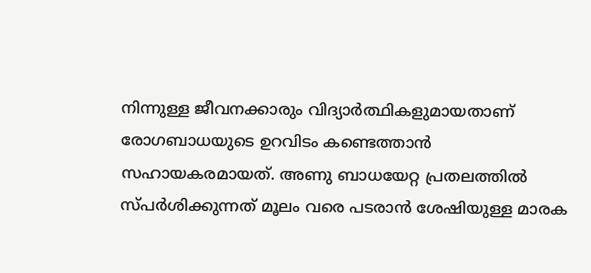നിന്നുള്ള ജീവനക്കാരും വിദ്യാർത്ഥികളുമായതാണ് രോഗബാധയുടെ ഉറവിടം കണ്ടെത്താൻ സഹായകരമായത്. അണു ബാധയേറ്റ പ്രതലത്തിൽ സ്പർശിക്കുന്നത് മൂലം വരെ പടരാൻ ശേഷിയുള്ള മാരക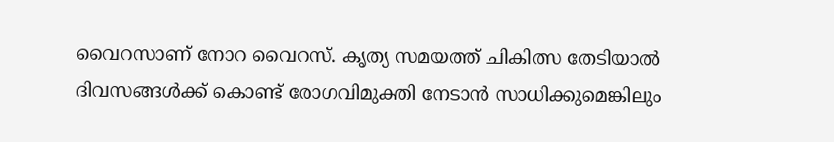വൈറസാണ് നോറ വൈറസ്. കൃത്യ സമയത്ത് ചികിത്സ തേടിയാൽ ദിവസങ്ങൾക്ക് കൊണ്ട് രോഗവിമുക്തി നേടാൻ സാധിക്കുമെങ്കിലും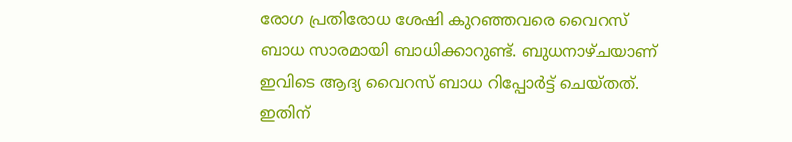രോഗ പ്രതിരോധ ശേഷി കുറഞ്ഞവരെ വൈറസ് ബാധ സാരമായി ബാധിക്കാറുണ്ട്. ബുധനാഴ്ചയാണ് ഇവിടെ ആദ്യ വൈറസ് ബാധ റിപ്പോർട്ട് ചെയ്തത്. ഇതിന്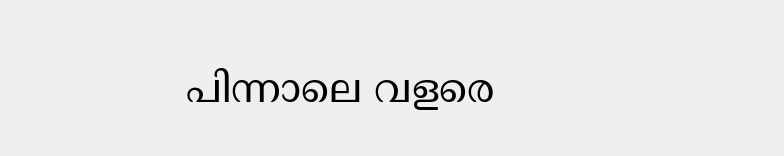പിന്നാലെ വളരെ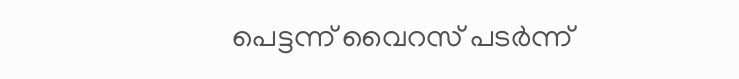പെട്ടന്ന് വൈറസ് പടർന്ന്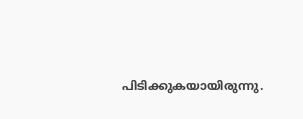പിടിക്കുകയായിരുന്നു.